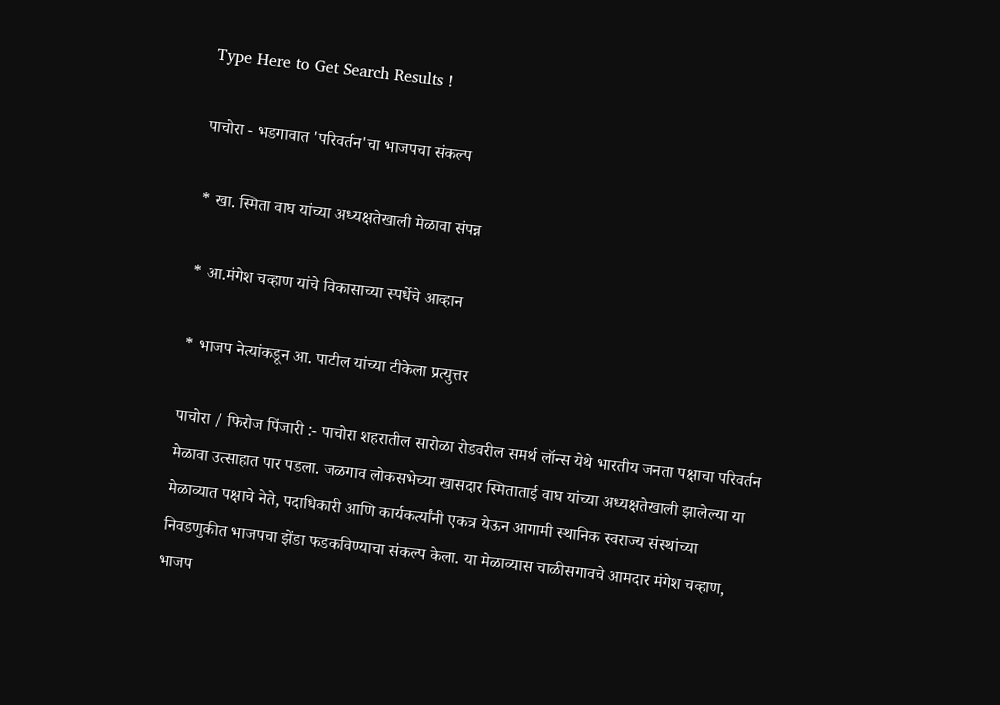Type Here to Get Search Results !

पाचोरा - भडगावात 'परिवर्तन'चा भाजपचा संकल्प

* खा. स्मिता वाघ यांच्या अध्यक्षतेखाली मेळावा संपन्न

* आ.मंगेश चव्हाण यांचे विकासाच्या स्पर्धेचे आव्हान

* भाजप नेत्यांकडून आ. पाटील यांच्या टीकेला प्रत्युत्तर

पाचोरा / फिरोज पिंजारी :- पाचोरा शहरातील सारोळा रोडवरील समर्थ लॉन्स येथे भारतीय जनता पक्षाचा परिवर्तन मेळावा उत्साहात पार पडला. जळगाव लोकसभेच्या खासदार स्मिताताई वाघ यांच्या अध्यक्षतेखाली झालेल्या या मेळाव्यात पक्षाचे नेते, पदाधिकारी आणि कार्यकर्त्यांनी एकत्र येऊन आगामी स्थानिक स्वराज्य संस्थांच्या निवडणुकीत भाजपचा झेंडा फडकविण्याचा संकल्प केला. या मेळाव्यास चाळीसगावचे आमदार मंगेश चव्हाण, भाजप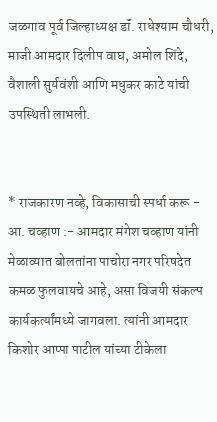जळगाव पूर्व जिल्हाध्यक्ष डॉं. राधेश्याम चौधरी, माजी आमदार दिलीप वाघ, अमोल शिंदे, वैशाली सुर्यवंशी आणि मधुकर काटे यांची उपस्थिती लाभली.


* राजकारण नव्हे, विकासाची स्पर्धा करू - आ. चव्हाण :- आमदार मंगेश चव्हाण यांनी मेळाव्यात बोलतांना पाचोरा नगर परिषदेत कमळ फुलवायचे आहे, असा विजयी संकल्प कार्यकर्त्यांमध्ये जागवला. त्यांनी आमदार किशोर आप्पा पाटील यांच्या टीकेला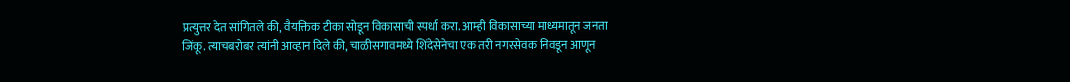प्रत्युत्तर देत सांगितले की, वैयक्तिक टीका सोडून विकासाची स्पर्धा करा. आम्ही विकासाच्या माध्यमातून जनता जिंकू. त्याचबरोबर त्यांनी आव्हान दिले की, चाळीसगावमध्ये शिंदेसेनेचा एक तरी नगरसेवक निवडून आणून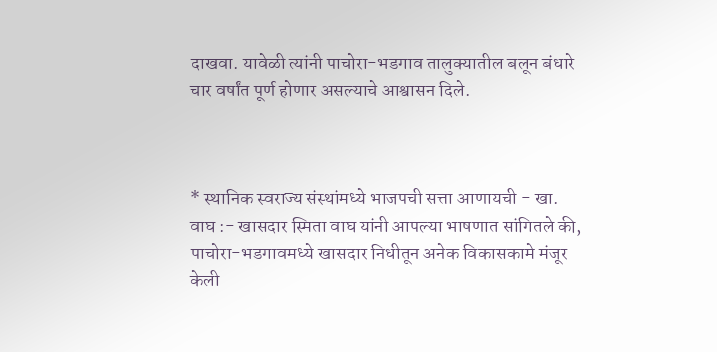दाखवा. यावेळी त्यांनी पाचोरा-भडगाव तालुक्यातील बलून बंधारे चार वर्षांत पूर्ण होणार असल्याचे आश्वासन दिले.



* स्थानिक स्वराज्य संस्थांमध्ये भाजपची सत्ता आणायची - खा. वाघ :- खासदार स्मिता वाघ यांनी आपल्या भाषणात सांगितले की, पाचोरा-भडगावमध्ये खासदार निधीतून अनेक विकासकामे मंजूर केली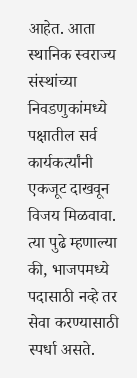आहेत. आता स्थानिक स्वराज्य संस्थांच्या निवडणुकांमध्ये पक्षातील सर्व कार्यकर्त्यांनी एकजूट दाखवून विजय मिळवावा. त्या पुढे म्हणाल्या की, भाजपमध्ये पदासाठी नव्हे तर सेवा करण्यासाठी स्पर्धा असते.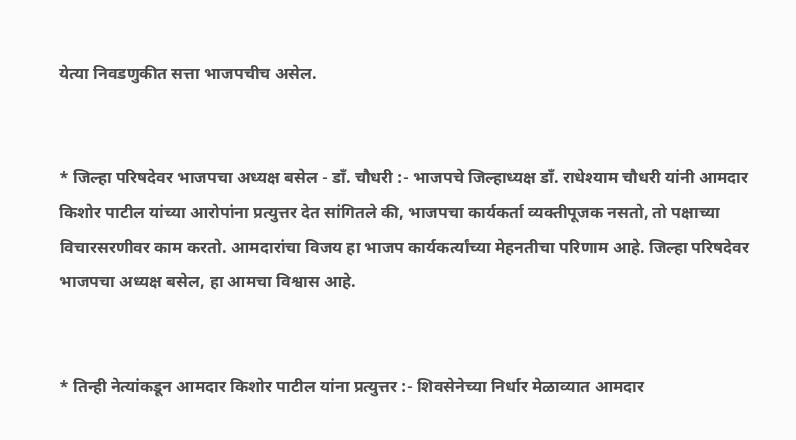येत्या निवडणुकीत सत्ता भाजपचीच असेल.


* जिल्हा परिषदेवर भाजपचा अध्यक्ष बसेल - डॉं. चौधरी :- भाजपचे जिल्हाध्यक्ष डॉं. राधेश्याम चौधरी यांनी आमदार किशोर पाटील यांच्या आरोपांना प्रत्युत्तर देत सांगितले की, भाजपचा कार्यकर्ता व्यक्तीपूजक नसतो, तो पक्षाच्या विचारसरणीवर काम करतो. आमदारांचा विजय हा भाजप कार्यकर्त्यांच्या मेहनतीचा परिणाम आहे. जिल्हा परिषदेवर भाजपचा अध्यक्ष बसेल, हा आमचा विश्वास आहे.


* तिन्ही नेत्यांकडून आमदार किशोर पाटील यांना प्रत्युत्तर :- शिवसेनेच्या निर्धार मेळाव्यात आमदार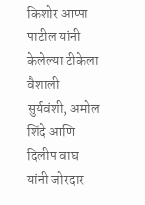किशोर आप्पा पाटील यांनी केलेल्या टीकेला वैशाली सुर्यवंशी, अमोल शिंदे आणि दिलीप वाघ यांनी जोरदार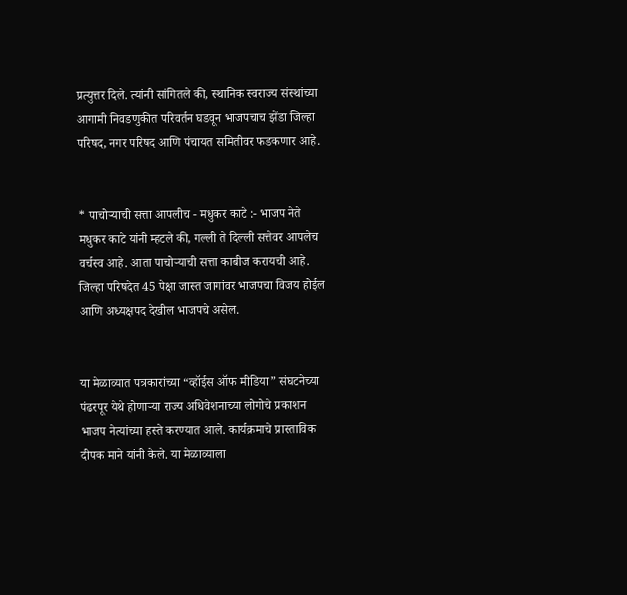प्रत्युत्तर दिले. त्यांनी सांगितले की, स्थानिक स्वराज्य संस्थांच्या आगामी निवडणुकीत परिवर्तन घडवून भाजपचाच झेंडा जिल्हा परिषद, नगर परिषद आणि पंचायत समितीवर फडकणार आहे.


* पाचोऱ्याची सत्ता आपलीच - मधुकर काटे :- भाजप नेते मधुकर काटे यांनी म्हटले की, गल्ली ते दिल्ली सत्तेवर आपलेच वर्चस्व आहे. आता पाचोऱ्याची सत्ता काबीज करायची आहे. जिल्हा परिषदेत 45 पेक्षा जास्त जागांवर भाजपचा विजय होईल आणि अध्यक्षपद देखील भाजपचे असेल.


या मेळाव्यात पत्रकारांच्या “व्हॉईस ऑफ मीडिया” संघटनेच्या पंढरपूर येथे होणाऱ्या राज्य अधिवेशनाच्या लोगोचे प्रकाशन भाजप नेत्यांच्या हस्ते करण्यात आले. कार्यक्रमाचे प्रास्ताविक दीपक माने यांनी केले. या मेळाव्याला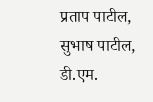प्रताप पाटील, सुभाष पाटील, डी.एम.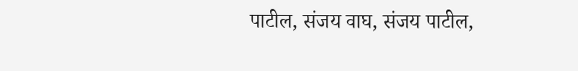पाटील, संजय वाघ, संजय पाटील,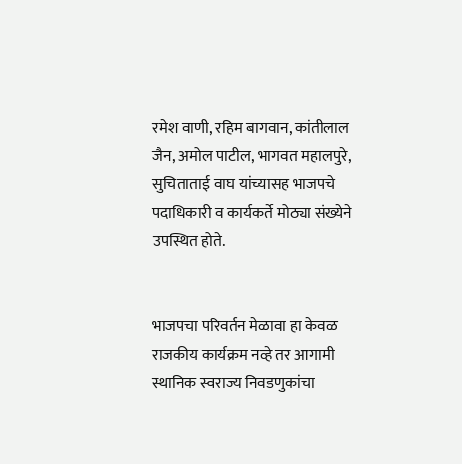रमेश वाणी, रहिम बागवान, कांतीलाल जैन, अमोल पाटील, भागवत महालपुरे, सुचिताताई वाघ यांच्यासह भाजपचे पदाधिकारी व कार्यकर्ते मोठ्या संख्येने उपस्थित होते.


भाजपचा परिवर्तन मेळावा हा केवळ राजकीय कार्यक्रम नव्हे तर आगामी स्थानिक स्वराज्य निवडणुकांचा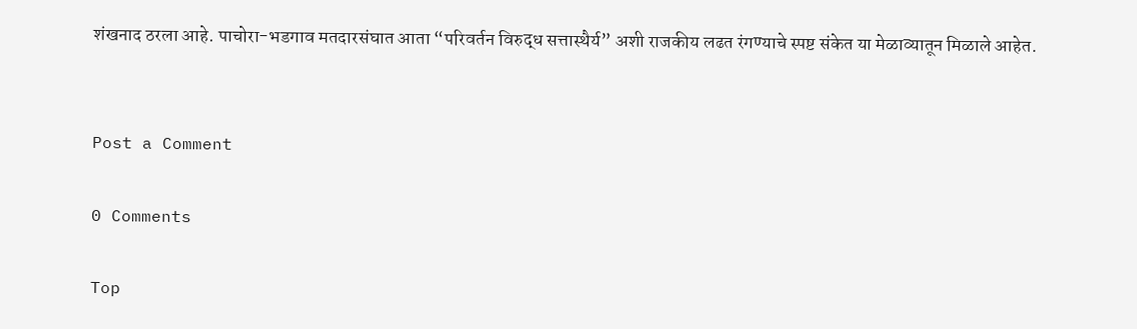शंखनाद ठरला आहे. पाचोरा-भडगाव मतदारसंघात आता “परिवर्तन विरुद्ध सत्तास्थैर्य” अशी राजकीय लढत रंगण्याचे स्पष्ट संकेत या मेळाव्यातून मिळाले आहेत.


Post a Comment

0 Comments

Top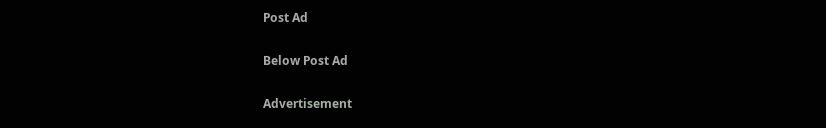Post Ad

Below Post Ad

Advertisement